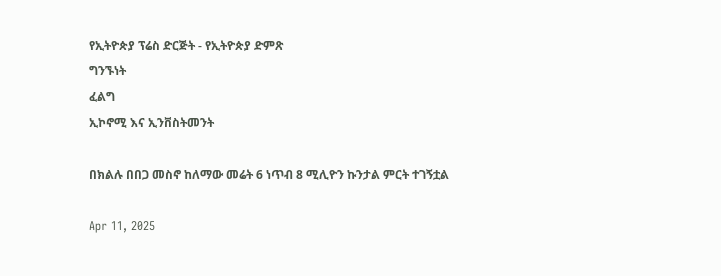የኢትዮጵያ ፕሬስ ድርጅት - የኢትዮጵያ ድምጽ
ግንኙነት
ፈልግ
ኢኮኖሚ እና ኢንቨስትመንት

በክልሉ በበጋ መስኖ ከለማው መሬት 6 ነጥብ 8 ሚሊዮን ኩንታል ምርት ተገኝቷል

Apr 11, 2025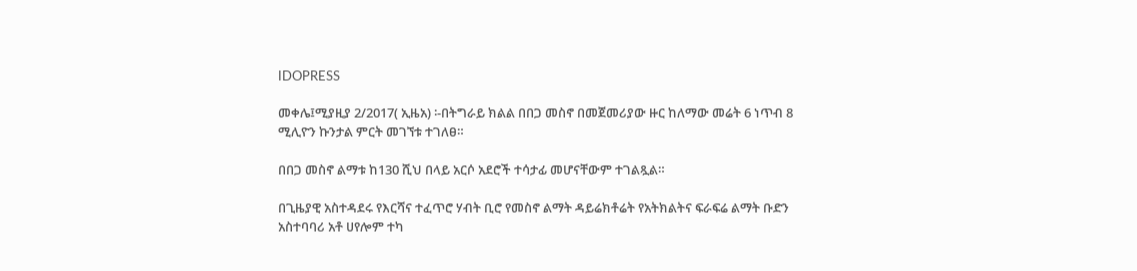IDOPRESS

መቀሌ፤ሚያዚያ 2/2017( ኢዜአ) ፡-በትግራይ ክልል በበጋ መስኖ በመጀመሪያው ዙር ከለማው መሬት 6 ነጥብ 8 ሚሊዮን ኩንታል ምርት መገኘቱ ተገለፀ።

በበጋ መስኖ ልማቱ ከ130 ሺህ በላይ አርሶ አደሮች ተሳታፊ መሆናቸውም ተገልጿል።

በጊዜያዊ አስተዳደሩ የእርሻና ተፈጥሮ ሃብት ቢሮ የመስኖ ልማት ዳይሬክቶሬት የአትክልትና ፍራፍሬ ልማት ቡድን አስተባባሪ አቶ ሀየሎም ተካ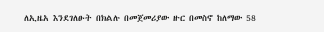ለኢዜአ እንደገለፁት በክልሉ በመጀመሪያው ዙር በመስኖ ከለማው 58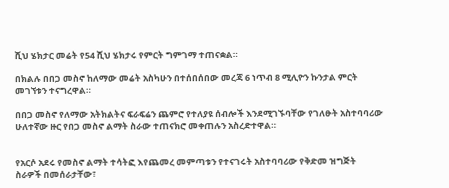ሺህ ሄክታር መሬት የ54 ሺህ ሄክታሩ የምርት ግምገማ ተጠናቋል።

በክልሉ በበጋ መስኖ ከለማው መሬት አስካሁን በተሰበሰበው መረጃ 6 ነጥብ 8 ሚሊዮን ኩንታል ምርት መገኘቱን ተናግረዋል።

በበጋ መስኖ የለማው አትክልትና ፍራፍሬን ጨምሮ የተለያዩ ሰብሎች እንደሚገኙባቸው የገለፁት አስተባባሪው ሁለተኛው ዙር የበጋ መስኖ ልማት ስራው ተጠናክሮ መቀጠሉን አስረድተዋል።


የአርሶ አደሩ የመስኖ ልማት ተሳትፎ እየጨመረ መምጣቱን የተናገሩት አስተባባሪው የቅድመ ዝግጅት ስራዎች በመሰራታቸው፣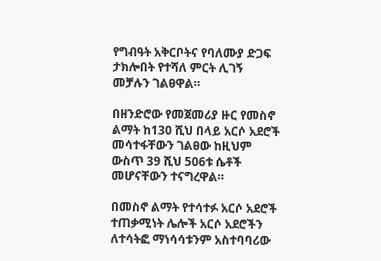የግብዓት አቅርቦትና የባለሙያ ድጋፍ ታክሎበት የተሻለ ምርት ሊገኝ መቻሉን ገልፀዋል።

በዘንድሮው የመጀመሪያ ዙር የመስኖ ልማት ከ130 ሺህ በላይ አርሶ አደሮች መሳተፋቸውን ገልፀው ከዚህም ውስጥ 39 ሺህ 506ቱ ሴቶች መሆናቸውን ተናግረዋል።

በመስኖ ልማት የተሳተፉ አርሶ አደሮች ተጠቃሚነት ሌሎች አርሶ አደሮችን ለተሳትፎ ማነሳሳቱንም አስተባባሪው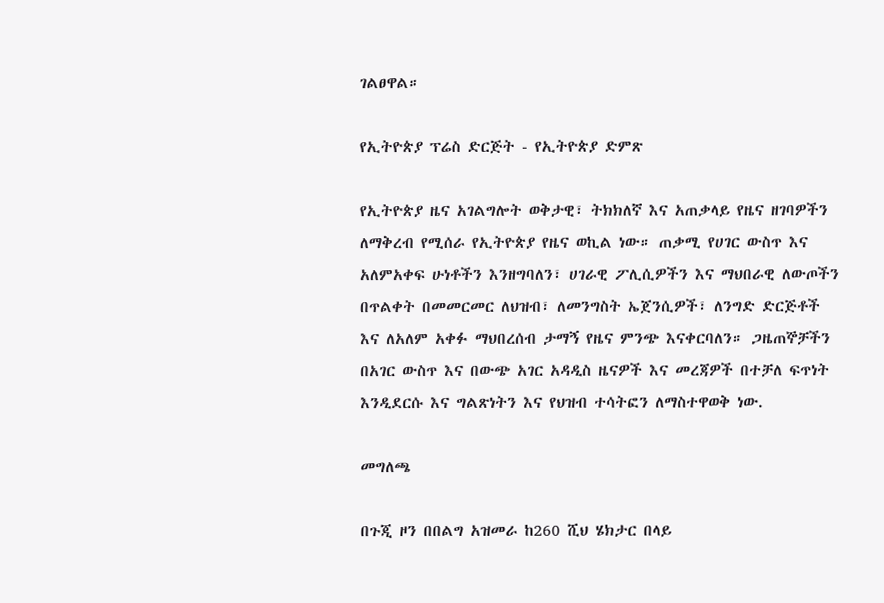ገልፀዋል።

የኢትዮጵያ ፕሬስ ድርጅት - የኢትዮጵያ ድምጽ

የኢትዮጵያ ዜና አገልግሎት ወቅታዊ፣ ትክክለኛ እና አጠቃላይ የዜና ዘገባዎችን ለማቅረብ የሚሰራ የኢትዮጵያ የዜና ወኪል ነው። ጠቃሚ የሀገር ውስጥ እና አለምአቀፍ ሁነቶችን እንዘግባለን፣ ሀገራዊ ፖሊሲዎችን እና ማህበራዊ ለውጦችን በጥልቀት በመመርመር ለህዝብ፣ ለመንግስት ኤጀንሲዎች፣ ለንግድ ድርጅቶች እና ለአለም አቀፉ ማህበረሰብ ታማኝ የዜና ምንጭ እናቀርባለን። ጋዜጠኞቻችን በአገር ውስጥ እና በውጭ አገር አዳዲስ ዜናዎች እና መረጃዎች በተቻለ ፍጥነት እንዲደርሱ እና ግልጽነትን እና የህዝብ ተሳትፎን ለማስተዋወቅ ነው.

መግለጫ

በጉጂ ዞን በበልግ አዝመራ ከ260 ሺህ ሄክታር በላይ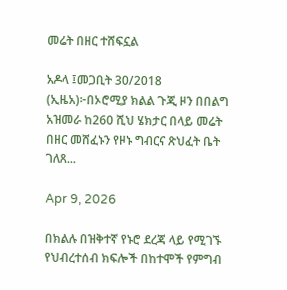መሬት በዘር ተሸፍኗል

አዶላ ፤መጋቢት 30/2018 (ኢዜአ)፦በኦሮሚያ ክልል ጉጂ ዞን በበልግ አዝመራ ከ260 ሺህ ሄክታር በላይ መሬት በዘር መሸፈኑን የዞኑ ግብርና ጽህፈት ቤት ገለጸ...

Apr 9, 2026

በክልሉ በዝቅተኛ የኑሮ ደረጃ ላይ የሚገኙ የህብረተሰብ ክፍሎች በከተሞች የምግብ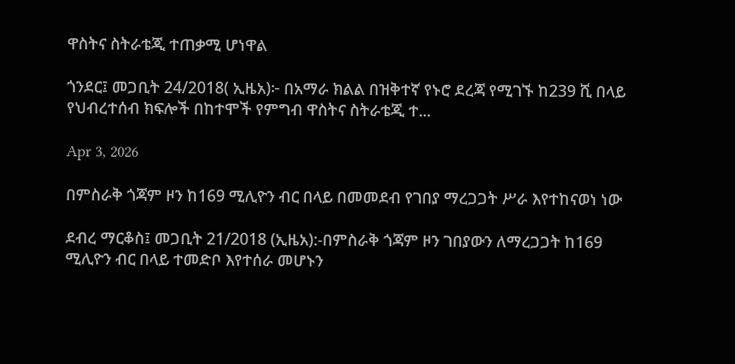ዋስትና ስትራቴጂ ተጠቃሚ ሆነዋል

ጎንደር፤ መጋቢት 24/2018( ኢዜአ)፦ በአማራ ክልል በዝቅተኛ የኑሮ ደረጃ የሚገኙ ከ239 ሺ በላይ የህብረተሰብ ክፍሎች በከተሞች የምግብ ዋስትና ስትራቴጂ ተ...

Apr 3, 2026

በምስራቅ ጎጃም ዞን ከ169 ሚሊዮን ብር በላይ በመመደብ የገበያ ማረጋጋት ሥራ እየተከናወነ ነው

ደብረ ማርቆስ፤ መጋቢት 21/2018 (ኢዜአ):-በምስራቅ ጎጃም ዞን ገበያውን ለማረጋጋት ከ169 ሚሊዮን ብር በላይ ተመድቦ እየተሰራ መሆኑን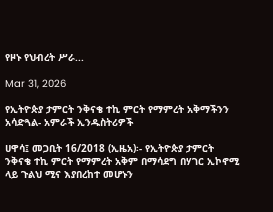የዞኑ የህብረት ሥራ...

Mar 31, 2026

የኢትዮጵያ ታምርት ንቅናቄ ተኪ ምርት የማምረት አቅማችንን አሳድጓል- አምራች ኢንዱስትሪዎች

ሀዋሳ፤ መጋቢት 16/2018 (ኢዜአ)፡- የኢትዮጵያ ታምርት ንቅናቄ ተኪ ምርት የማምረት አቅም በማሳደግ በሃገር ኢኮኖሚ ላይ ጉልህ ሚና እያበረከተ መሆኑን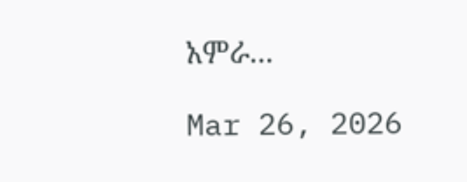አምራ...

Mar 26, 2026